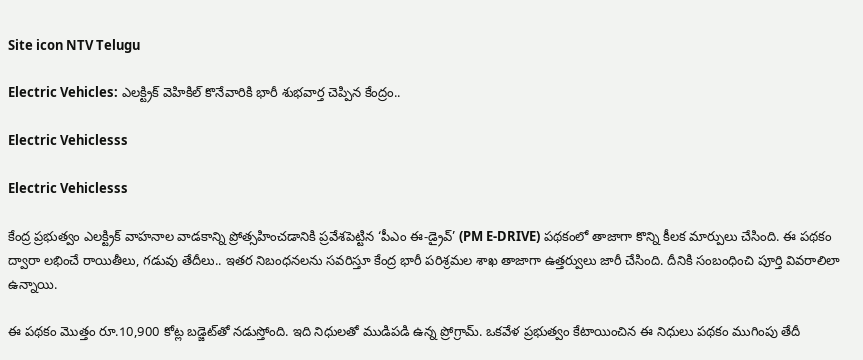Site icon NTV Telugu

Electric Vehicles: ఎలక్ట్రిక్ వెహికిల్ కొనేవారికి భారీ శుభవార్త చెప్పిన కేంద్రం..

Electric Vehiclesss

Electric Vehiclesss

కేంద్ర ప్రభుత్వం ఎలక్ట్రిక్ వాహనాల వాడకాన్ని ప్రోత్సహించడానికి ప్రవేశపెట్టిన ‘పీఎం ఈ-డ్రైవ్’ (PM E-DRIVE) పథకంలో తాజాగా కొన్ని కీలక మార్పులు చేసింది. ఈ పథకం ద్వారా లభించే రాయితీలు, గడువు తేదీలు.. ఇతర నిబంధనలను సవరిస్తూ కేంద్ర భారీ పరిశ్రమల శాఖ తాజాగా ఉత్తర్వులు జారీ చేసింది. దీనికి సంబంధించి పూర్తి వివరాలిలా ఉన్నాయి.

ఈ పథకం మొత్తం రూ.10,900 కోట్ల బడ్జెట్‌తో నడుస్తోంది. ఇది నిధులతో ముడిపడి ఉన్న ప్రోగ్రామ్. ఒకవేళ ప్రభుత్వం కేటాయించిన ఈ నిధులు పథకం ముగింపు తేదీ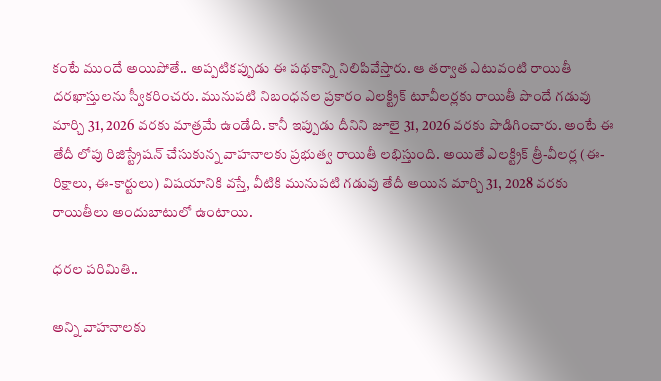కంటే ముందే అయిపోతే.. అప్పటికప్పుడు ఈ పథకాన్ని నిలిపివేస్తారు. ఆ తర్వాత ఎటువంటి రాయితీ దరఖాస్తులను స్వీకరించరు. మునుపటి నిబంధనల ప్రకారం ఎలక్ట్రిక్ టూవీలర్లకు రాయితీ పొందే గడువు మార్చి 31, 2026 వరకు మాత్రమే ఉండేది. కానీ ఇప్పుడు దీనిని జూలై 31, 2026 వరకు పొడిగించారు. అంటే ఈ తేదీ లోపు రిజిస్ట్రేషన్ చేసుకున్న వాహనాలకు ప్రభుత్వ రాయితీ లభిస్తుంది. అయితే ఎలక్ట్రిక్ త్రీ-వీలర్ల (ఈ-రిక్షాలు, ఈ-కార్టులు) విషయానికి వస్తే, వీటికి మునుపటి గడువు తేదీ అయిన మార్చి 31, 2028 వరకు రాయితీలు అందుబాటులో ఉంటాయి.

ధరల పరిమితి..

అన్ని వాహనాలకు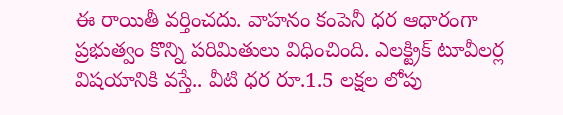ఈ రాయితీ వర్తించదు. వాహనం కంపెనీ ధర ఆధారంగా ప్రభుత్వం కొన్ని పరిమితులు విధించింది. ఎలక్ట్రిక్ టూవీలర్ల విషయానికి వస్తే.. వీటి ధర రూ.1.5 లక్షల లోపు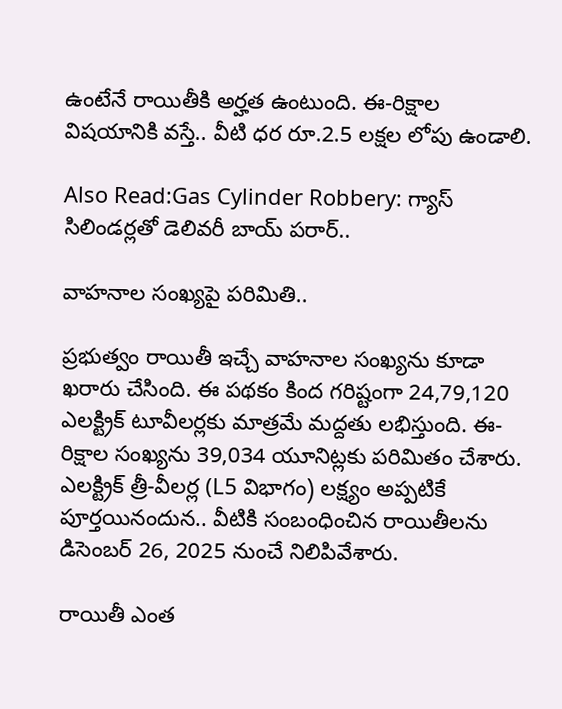ఉంటేనే రాయితీకి అర్హత ఉంటుంది. ఈ-రిక్షాల విషయానికి వస్తే.. వీటి ధర రూ.2.5 లక్షల లోపు ఉండాలి.

Also Read:Gas Cylinder Robbery: గ్యాస్‌ సిలిండర్లతో డెలివరీ బాయ్‌ పరార్..

వాహనాల సంఖ్యపై పరిమితి..

ప్రభుత్వం రాయితీ ఇచ్చే వాహనాల సంఖ్యను కూడా ఖరారు చేసింది. ఈ పథకం కింద గరిష్టంగా 24,79,120 ఎలక్ట్రిక్ టూవీలర్లకు మాత్రమే మద్దతు లభిస్తుంది. ఈ-రిక్షాల సంఖ్యను 39,034 యూనిట్లకు పరిమితం చేశారు. ఎలక్ట్రిక్ త్రీ-వీలర్ల (L5 విభాగం) లక్ష్యం అప్పటికే పూర్తయినందున.. వీటికి సంబంధించిన రాయితీలను డిసెంబర్ 26, 2025 నుంచే నిలిపివేశారు.

రాయితీ ఎంత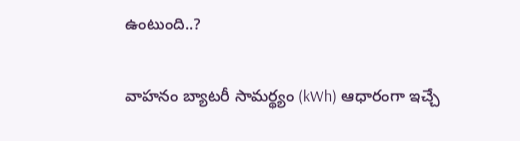ఉంటుంది..?

వాహనం బ్యాటరీ సామర్థ్యం (kWh) ఆధారంగా ఇచ్చే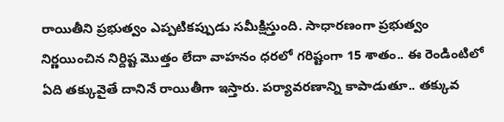రాయితీని ప్రభుత్వం ఎప్పటికప్పుడు సమీక్షిస్తుంది. సాధారణంగా ప్రభుత్వం నిర్ణయించిన నిర్దిష్ట మొత్తం లేదా వాహనం ధరలో గరిష్టంగా 15 శాతం.. ఈ రెండింటిలో ఏది తక్కువైతే దానినే రాయితీగా ఇస్తారు. పర్యావరణాన్ని కాపాడుతూ.. తక్కువ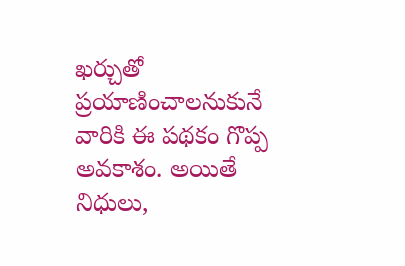ఖర్చుతో ప్రయాణించాలనుకునే వారికి ఈ పథకం గొప్ప అవకాశం. అయితే నిధులు,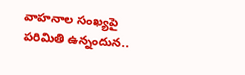వాహనాల సంఖ్యపై పరిమితి ఉన్నందున..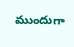ముందుగా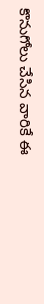కొనుగోలు చేసిన వారికే ఈ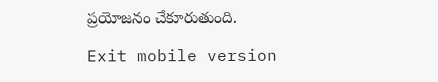ప్రయోజనం చేకూరుతుంది.

Exit mobile version